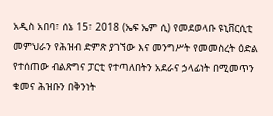አዲስ አበባ፣ ሰኔ 15፣ 2018 (ኤፍ ኤም ሲ) የመደወላቡ ዩኒቨርሲቲ መምህራን የሕዝብ ድምጽ ያገኘው እና መንግሥት የመመስረት ዕድል የተሰጠው ብልጽግና ፓርቲ የተጣለበትን አደራና ኃላፊነት በሚመጥን ቁመና ሕዝቡን በቅንነት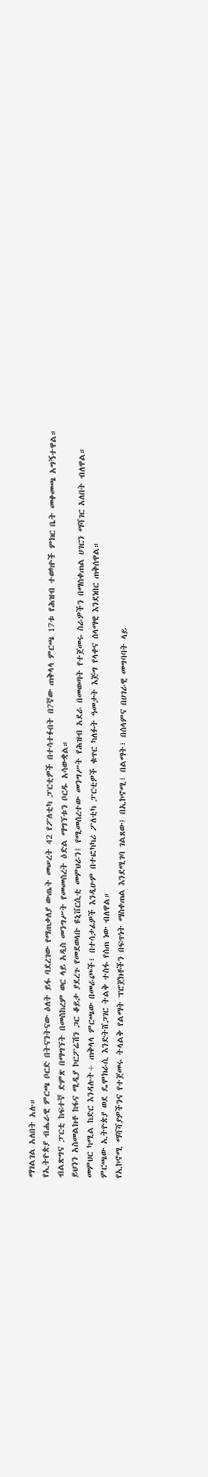ማገልገል አለበት አሉ።
የኢትዮጵያ ብሔራዊ ምርጫ ቦርድ በትናንትናው ዕለት ይፋ ባደረገው የማጠቃለያ ውጤት መሠረት 42 የፖለቲካ ፓርቲዎች በተሳተፉበት በ7ኛው ጠቅላላ ምርጫ 17ቱ የሕዝብ ተወካዮች ምክር ቤት መቀመጫ አግኝተዋል።
ብልጽግና ፓርቲ ከፍተኛ ድምጽ በማግኘት በመስከረም ወር ላይ አዲስ መንግሥት የመመስረት ዕድል ማግኘቱን ቦርዱ አሳውቋል።
ይህንን አስመልክቶ ከፋና ሚዲያ ኮርፖሬሽን ጋር ቆይታ ያደረጉ የመደወላቡ ዩኒቨርሲቲ መምህራን፤ የሚመሰረተው መንግሥት የሕዝብ አደራ በመወጣት የተጀመሩ ስራዎችን በማስቀጠል ሀገርን ማሻገር አለበት ብለዋል።
መምህር ካሚል ከድር እንዳሉት÷ ጠቅላላ ምርጫው በመራጮች፣ በተሳታፊዎች እንዲሁም በተፎካካሪ ፖለቲካ ፓርቲዎች ቁጥር ካለፉት ዓመታት እጅግ የላቀና ሰላማዊ እንደነበር ጠቅሰዋል።
ምርጫው ኢትዮጵያ ወደ ዴሞክራሲ እንድትሸጋገር ትልቅ ተስፋ የሰጠ ነው ብለዋል።
የኢኮኖሚ ማሻሻያዎችንና የተጀመሩ ትላልቅ የልማት ፕሮጀክቶችን በፍጥነት ማስቀጠል እንደሚገባ ገልጸው፤ በኢኮኖሚ፣ በልማት፣ በሰላምና በሀገራዊ መግባባት ላይ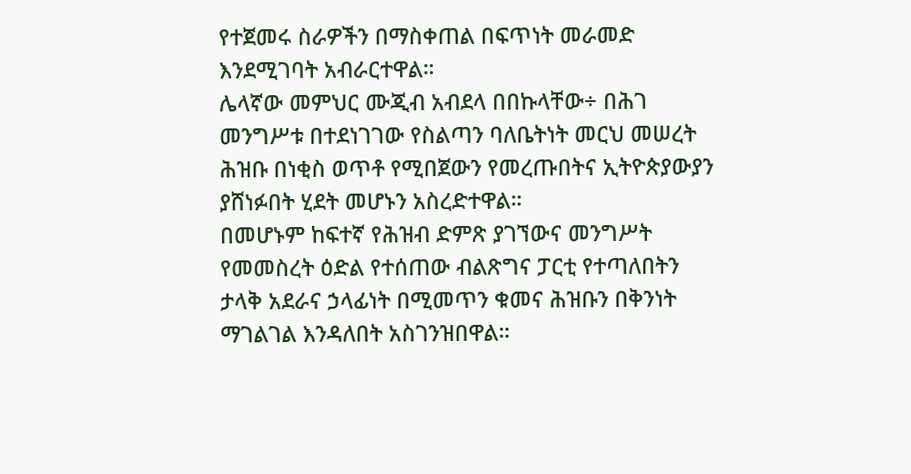የተጀመሩ ስራዎችን በማስቀጠል በፍጥነት መራመድ እንደሚገባት አብራርተዋል።
ሌላኛው መምህር ሙጂብ አብደላ በበኩላቸው÷ በሕገ መንግሥቱ በተደነገገው የስልጣን ባለቤትነት መርህ መሠረት ሕዝቡ በነቂስ ወጥቶ የሚበጀውን የመረጡበትና ኢትዮጵያውያን ያሸነፉበት ሂደት መሆኑን አስረድተዋል።
በመሆኑም ከፍተኛ የሕዝብ ድምጽ ያገኘውና መንግሥት የመመስረት ዕድል የተሰጠው ብልጽግና ፓርቲ የተጣለበትን ታላቅ አደራና ኃላፊነት በሚመጥን ቁመና ሕዝቡን በቅንነት ማገልገል እንዳለበት አስገንዝበዋል።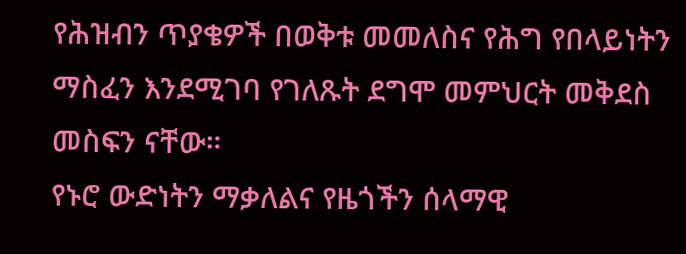የሕዝብን ጥያቄዎች በወቅቱ መመለስና የሕግ የበላይነትን ማስፈን እንደሚገባ የገለጹት ደግሞ መምህርት መቅደስ መስፍን ናቸው።
የኑሮ ውድነትን ማቃለልና የዜጎችን ሰላማዊ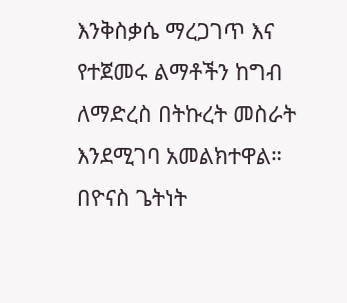እንቅስቃሴ ማረጋገጥ እና የተጀመሩ ልማቶችን ከግብ ለማድረስ በትኩረት መስራት እንደሚገባ አመልክተዋል።
በዮናስ ጌትነት